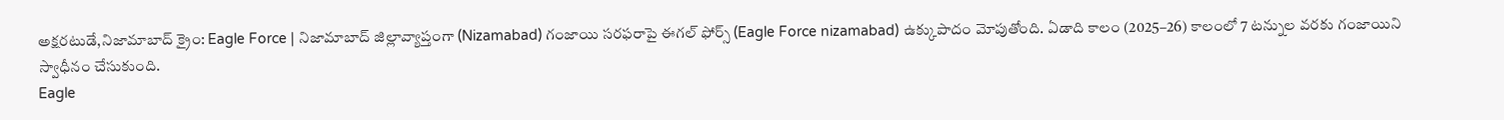అక్షరటుడే,నిజామాబాద్ క్రైం: Eagle Force | నిజామాబాద్ జిల్లావ్యాప్తంగా (Nizamabad) గంజాయి సరఫరాపై ఈగల్ ఫోర్స్ (Eagle Force nizamabad) ఉక్కుపాదం మోపుతోంది. ఏడాది కాలం (2025–26) కాలంలో 7 టన్నుల వరకు గంజాయిని స్వాధీనం చేసుకుంది.
Eagle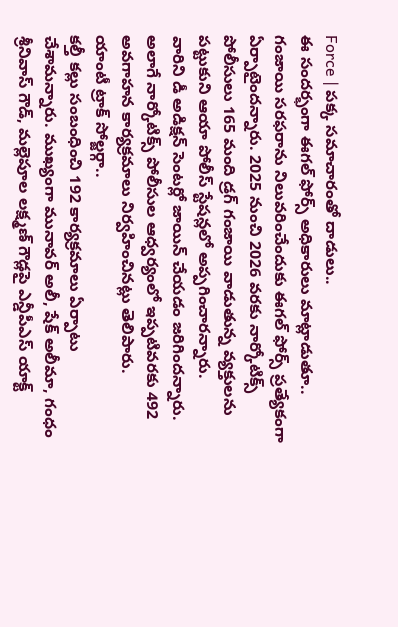Force | పక్క సమాచారంతో దాడులు..
ఈ సందర్భంగా ఈగల్ ఫోర్స్ అధికారులు మాట్లాడుతూ.. గంజాయి సరఫరాను నిలువరించేందుకు ఈగల్ ఫోర్స్ ప్రత్యేకంగా ఏర్పాటైందన్నారు. 2025 నుంచి 2026 వరకు నార్కోటిక్స్ పోలీసులు 165 మంది డ్రగ్ గంజాయి వాడుతున్న వ్యక్తులను పట్టుకుని ఆయా పోలీస్ స్టేషన్లలో అప్పగించారన్నారు.
వారిని డీ అడిక్షన్ సెంటర్లో జాయిన్ చేయడం జరిగిందన్నారు. అలాగే నార్కోటిక్స్ పోలీసుల ఆధ్వర్యంలో ఇప్పటివరకు 492 అవగాహన కార్యక్రమాలు నిర్వహించినట్లు తెలిపారు.
యాంటీ ట్రాక్ సోల్జర్గా..
కల్తీ కల్లు సంబంధించి 192 కార్యక్రమాలు ఏర్పాటు చేశామన్నారు. ముఖ్యంగా మునావర్ అలీ, షేక్ అలీమా, గంధం శ్రీనివాస్ గౌడ్, మల్లెపూల లక్ష్మణ్ గౌడ్లపై ఎన్డీపీఎస్ యాక్ట్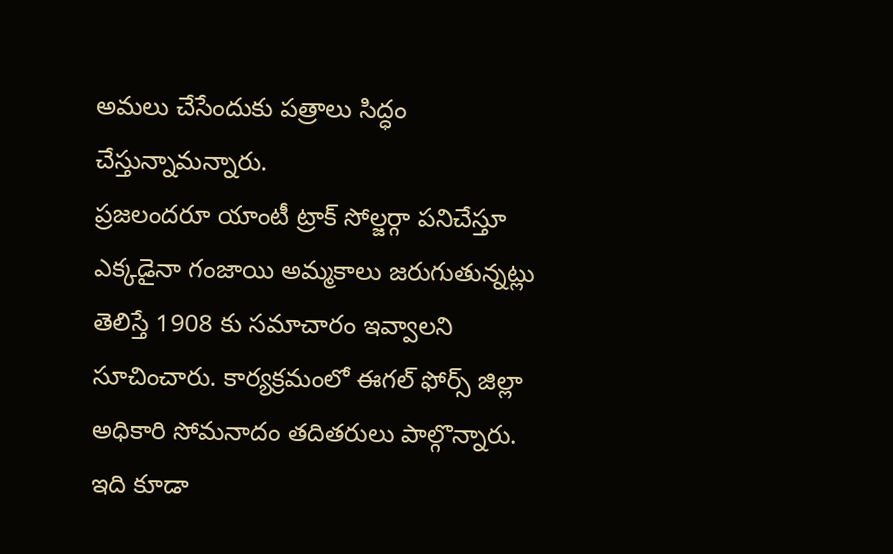అమలు చేసేందుకు పత్రాలు సిద్ధం చేస్తున్నామన్నారు.
ప్రజలందరూ యాంటీ ట్రాక్ సోల్జర్గా పనిచేస్తూ ఎక్కడైనా గంజాయి అమ్మకాలు జరుగుతున్నట్లు తెలిస్తే 1908 కు సమాచారం ఇవ్వాలని సూచించారు. కార్యక్రమంలో ఈగల్ ఫోర్స్ జిల్లా అధికారి సోమనాదం తదితరులు పాల్గొన్నారు.
ఇది కూడా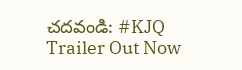చదవండి: #KJQ Trailer Out Now